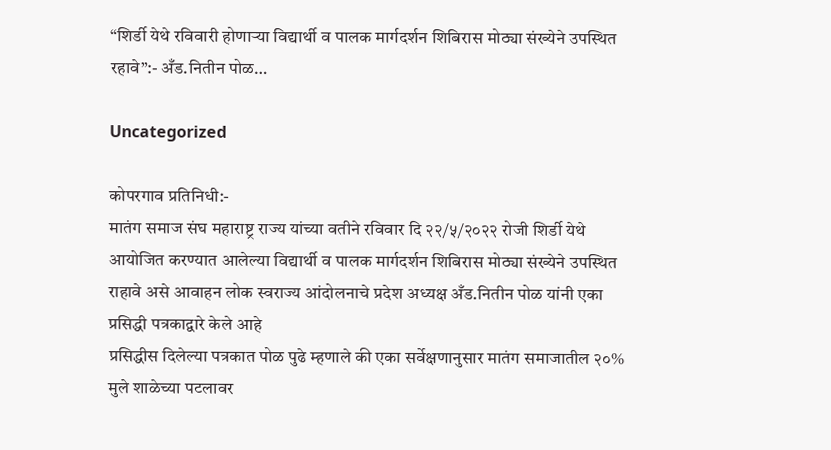“शिर्डी येथे रविवारी होणाऱ्या विद्यार्थी व पालक मार्गदर्शन शिबिरास मोठ्या संख्येने उपस्थित रहावे”:- अँड.नितीन पोळ…

Uncategorized

कोपरगाव प्रतिनिधी:-
मातंग समाज संघ महाराष्ट्र राज्य यांच्या वतीने रविवार दि २२/५/२०२२ रोजी शिर्डी येथे आयोजित करण्यात आलेल्या विद्यार्थी व पालक मार्गदर्शन शिबिरास मोठ्या संख्येने उपस्थित राहावे असे आवाहन लोक स्वराज्य आंदोलनाचे प्रदेश अध्यक्ष अँड.नितीन पोळ यांनी एका प्रसिद्धी पत्रकाद्वारे केले आहे
प्रसिद्धीस दिलेल्या पत्रकात पोळ पुढे म्हणाले की एका सर्वेक्षणानुसार मातंग समाजातील २०% मुले शाळेच्या पटलावर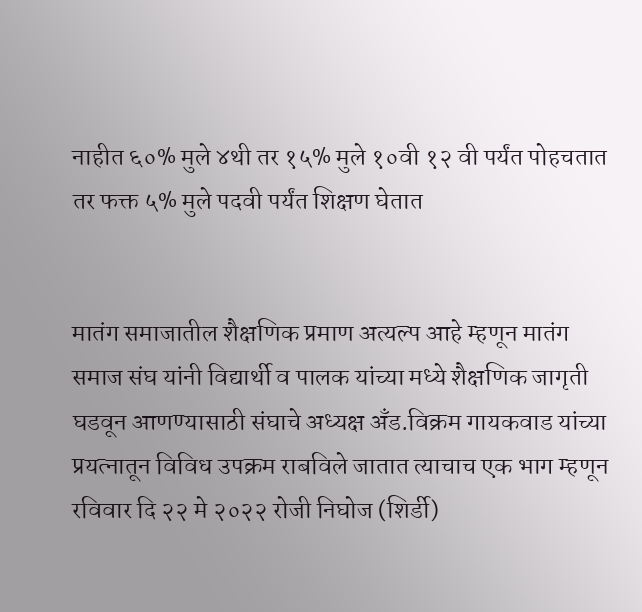नाहीत ६०% मुले ४थी तर १५% मुले १०वी १२ वी पर्यंत पोहचतात तर फक्त ५% मुले पदवी पर्यंत शिक्षण घेतात


मातंग समाजातील शैक्षणिक प्रमाण अत्यल्प आहे म्हणून मातंग समाज संघ यांनी विद्यार्थी व पालक यांच्या मध्ये शैक्षणिक जागृती घडवून आणण्यासाठी संघाचे अध्यक्ष अँड.विक्रम गायकवाड यांच्या प्रयत्नातून विविध उपक्रम राबविले जातात त्याचाच एक भाग म्हणून रविवार दि २२ मे २०२२ रोजी निघोज (शिर्डी)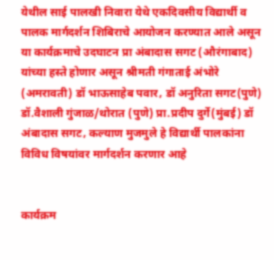येथील साई पालखी निवारा येथे एकदिवसीय विद्यार्थी व पालक मार्गदर्शन शिबिराचे आयोजन करण्यात आले असून या कार्यक्रमाचे उदघाटन प्रा अंबादास सगट (औरंगाबाद) यांच्या हस्ते होणार असून श्रीमती गंगाताई अंभोरे (अमरावती) डॉ भाऊसाहेब पवार, डॉ अनुरिता सगट(पुणे) डॉ.वैशाली गुंजाळ/थोरात (पुणे) प्रा.प्रदीप दुर्गे(मुंबई) डॉ अंबादास सगट, कल्याण मुजमुले हे विद्यार्थी पालकांना विविध विषयांवर मार्गदर्शन करणार आहे


कार्यक्रम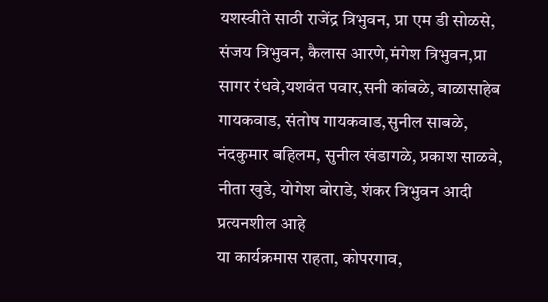यशस्वीते साठी राजेंद्र त्रिभुवन, प्रा एम डी सोळसे, संजय त्रिभुवन, कैलास आरणे,मंगेश त्रिभुवन,प्रा सागर रंधवे,यशवंत पवार,सनी कांबळे, बाळासाहेब गायकवाड, संतोष गायकवाड,सुनील साबळे, नंदकुमार बहिलम, सुनील खंडागळे, प्रकाश साळवे, नीता खुडे, योगेश बोराडे, शंकर त्रिभुवन आदी प्रत्यनशील आहे
या कार्यक्रमास राहता, कोपरगाव,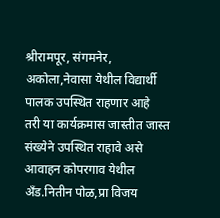श्रीरामपूर, संगमनेर, अकोला,नेवासा येथील विद्यार्थी पालक उपस्थित राहणार आहे
तरी या कार्यक्रमास जास्तीत जास्त संख्येने उपस्थित राहावे असे आवाहन कोपरगाव येथील अँड.नितीन पोळ,प्रा विजय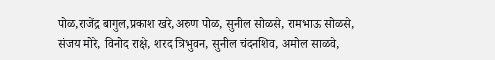पोळ,राजेंद्र बागुल,प्रकाश खरे,अरुण पोळ, सुनील सोळसे, रामभाऊ सोळसे, संजय मोरे, विनोद राक्षे, शरद त्रिभुवन, सुनील चंदनशिव, अमोल साळवे,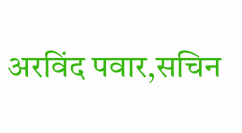अरविंद पवार,सचिन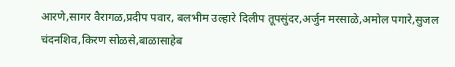आरणे,सागर वैरागळ,प्रदीप पवार, बलभीम उल्हारे दिलीप तूपसुंदर,अर्जुन मरसाळे,अमोल पगारे,सुजल चंदनशिव,किरण सोळसे,बाळासाहेब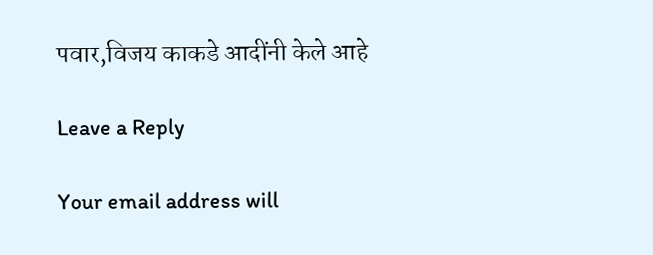पवार,विजय काकडे आदींनी केले आहे

Leave a Reply

Your email address will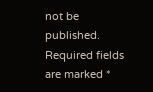not be published. Required fields are marked *